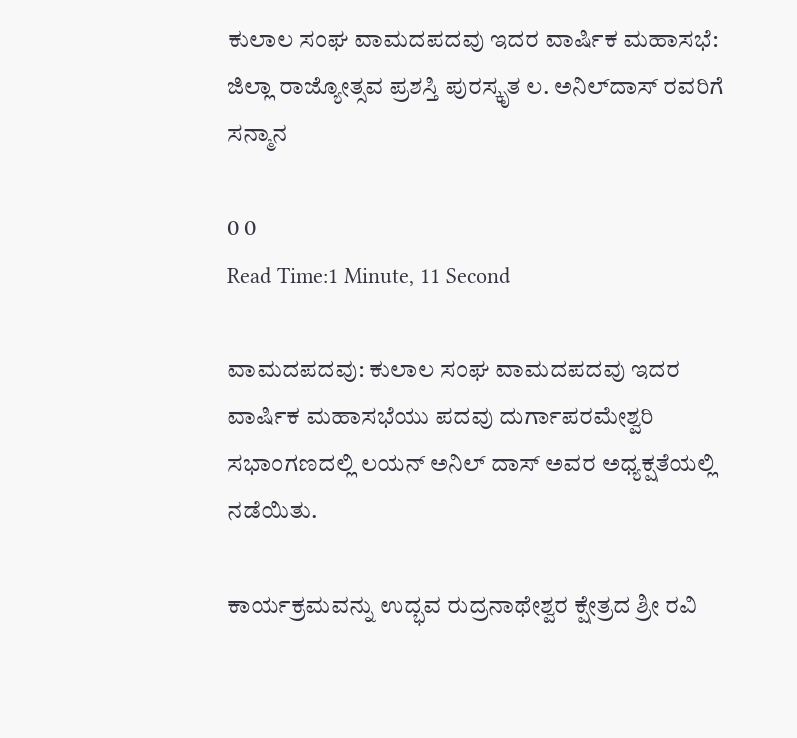ಕುಲಾಲ ಸಂಘ ವಾಮದಪದವು ಇದರ ವಾರ್ಷಿಕ ಮಹಾಸಭೆ: ಜಿಲ್ಲಾ ರಾಜ್ಯೋತ್ಸವ ಪ್ರಶಸ್ತಿ ಪುರಸ್ಕೃತ ಲ. ಅನಿಲ್‌ದಾಸ್ ರವರಿಗೆ ಸನ್ಮಾನ

0 0
Read Time:1 Minute, 11 Second

ವಾಮದಪದವು: ಕುಲಾಲ ಸಂಘ ವಾಮದಪದವು ಇದರ ವಾರ್ಷಿಕ ಮಹಾಸಭೆಯು ಪದವು ದುರ್ಗಾಪರಮೇಶ್ವರಿ ಸಭಾಂಗಣದಲ್ಲಿ ಲಯನ್ ಅನಿಲ್ ದಾಸ್ ಅವರ ಅಧ್ಯಕ್ಷತೆಯಲ್ಲಿ ನಡೆಯಿತು.

ಕಾರ್ಯಕ್ರಮವನ್ನು ಉದ್ಭವ ರುದ್ರನಾಥೇಶ್ವರ ಕ್ಷೇತ್ರದ ಶ್ರೀ ರವಿ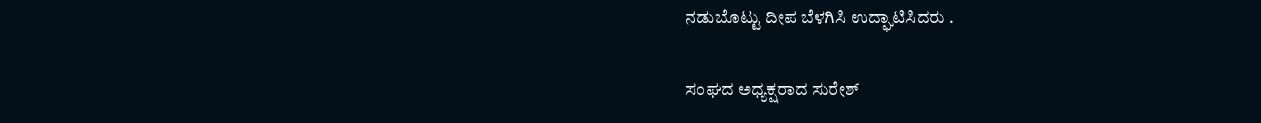ನಡುಬೊಟ್ಟು ದೀಪ ಬೆಳಗಿಸಿ ಉದ್ಘಾಟಿಸಿದರು .

ಸಂಘದ ಅಧ್ಯಕ್ಷರಾದ ಸುರೇಶ್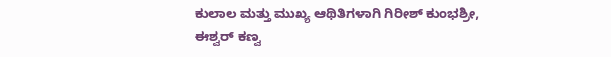ಕುಲಾಲ ಮತ್ತು ಮುಖ್ಯ ಆಥಿತಿಗಳಾಗಿ ಗಿರೀಶ್ ಕುಂಭಶ್ರೀ, ಈಶ್ವರ್ ಕಣ್ವ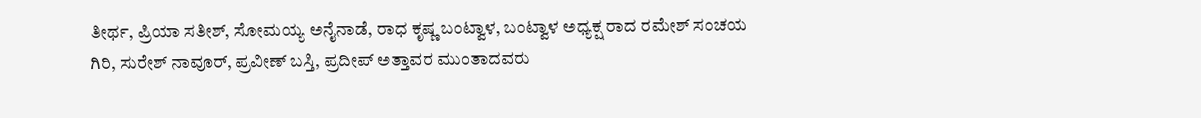ತೀರ್ಥ, ಪ್ರಿಯಾ ಸತೀಶ್, ಸೋಮಯ್ಯ ಅನೈನಾಡೆ, ರಾಧ ಕೃಷ್ಣ ಬಂಟ್ವಾಳ, ಬಂಟ್ವಾಳ ಅಧ್ಯಕ್ಷ ರಾದ ರಮೇಶ್ ಸಂಚಯ ಗಿರಿ, ಸುರೇಶ್ ನಾವೂರ್, ಪ್ರವೀಣ್ ಬಸ್ತಿ, ಪ್ರದೀಪ್ ಅತ್ತಾವರ ಮುಂತಾದವರು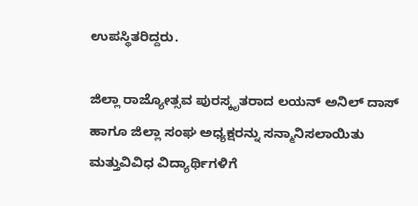ಉಪಸ್ಥಿತರಿದ್ದರು.

ಜಿಲ್ಲಾ ರಾಜ್ಯೋತ್ಸವ ಪುರಸ್ಕೃತರಾದ ಲಯನ್ ಅನಿಲ್ ದಾಸ್ ಹಾಗೂ ಜಿಲ್ಲಾ ಸಂಘ ಅಧ್ಯಕ್ಷರನ್ನು ಸನ್ಮಾನಿಸಲಾಯಿತು ಮತ್ತುವಿವಿಧ ವಿದ್ಯಾರ್ಥಿಗಳಿಗೆ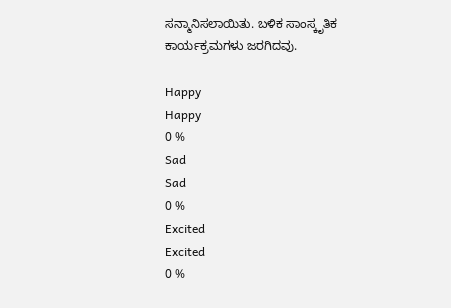ಸನ್ಮಾನಿಸಲಾಯಿತು. ಬಳಿಕ ಸಾಂಸ್ಕೃತಿಕ ಕಾರ್ಯಕ್ರಮಗಳು ಜರಗಿದವು.

Happy
Happy
0 %
Sad
Sad
0 %
Excited
Excited
0 %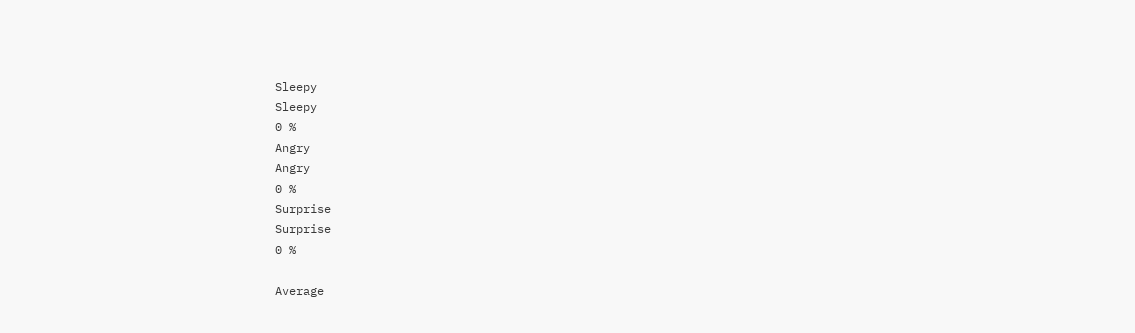Sleepy
Sleepy
0 %
Angry
Angry
0 %
Surprise
Surprise
0 %

Average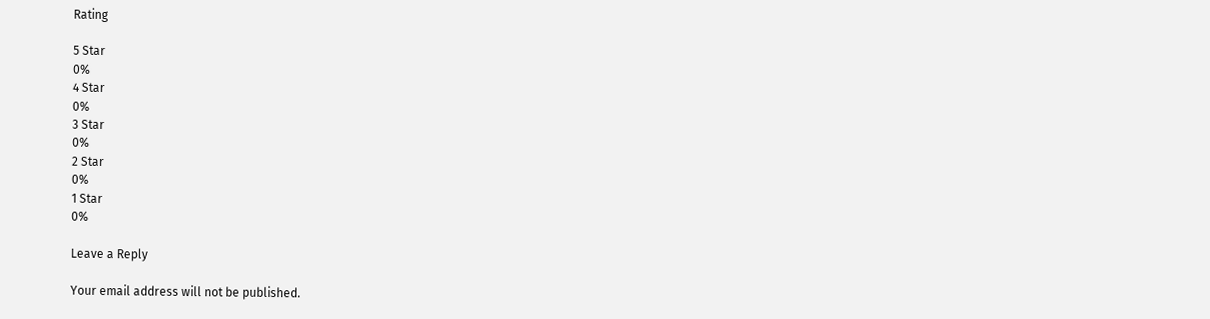Rating

5 Star
0%
4 Star
0%
3 Star
0%
2 Star
0%
1 Star
0%

Leave a Reply

Your email address will not be published.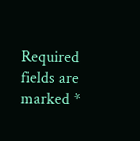Required fields are marked *